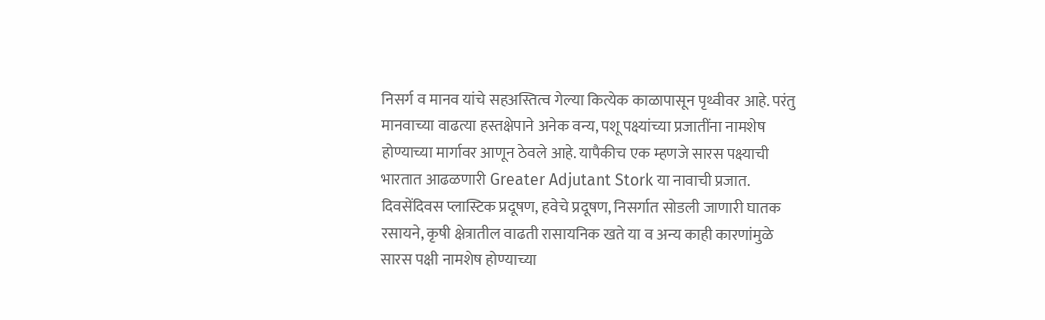निसर्ग व मानव यांचे सहअस्तित्व गेल्या कित्येक काळापासून पृथ्वीवर आहे. परंतु मानवाच्या वाढत्या हस्तक्षेपाने अनेक वन्य, पशू पक्ष्यांच्या प्रजातींना नामशेष होण्याच्या मार्गावर आणून ठेवले आहे. यापैकीच एक म्हणजे सारस पक्ष्याची भारतात आढळणारी Greater Adjutant Stork या नावाची प्रजात. दिवसेंदिवस प्लास्टिक प्रदूषण, हवेचे प्रदूषण, निसर्गात सोडली जाणारी घातक रसायने, कृषी क्षेत्रातील वाढती रासायनिक खते या व अन्य काही कारणांमुळे सारस पक्षी नामशेष होण्याच्या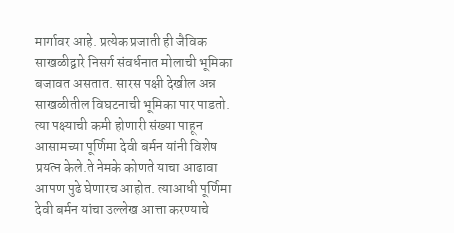मार्गावर आहे. प्रत्येक प्रजाती ही जैविक साखळीद्वारे निसर्ग संवर्धनात मोलाची भूमिका बजावत असतात. सारस पक्षी देखील अन्न साखळीतील विघटनाची भूमिका पार पाडतो. त्या पक्ष्याची कमी होणारी संख्या पाहून आसामच्या पूर्णिमा देवी बर्मन यांनी विशेष प्रयत्न केले.ते नेमके कोणते याचा आढावा आपण पुढे घेणारच आहोत. त्याआधी पूर्णिमा देवी बर्मन यांचा उल्लेख आत्ता करण्याचे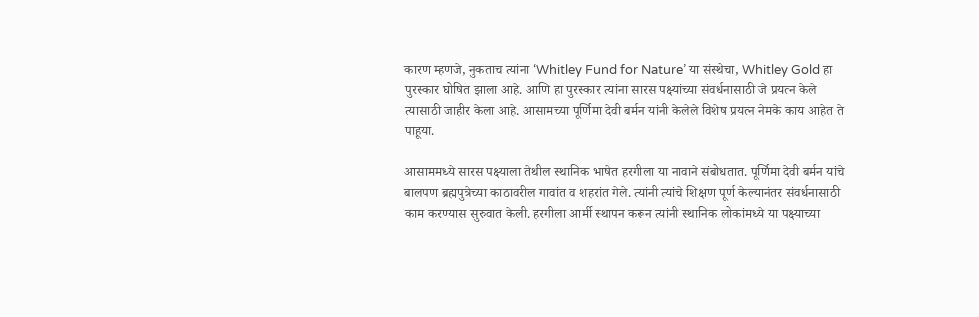कारण म्हणजे, नुकताच त्यांना ‘Whitley Fund for Nature’ या संस्थेचा, Whitley Gold हा पुरस्कार घोषित झाला आहे. आणि हा पुरस्कार त्यांना सारस पक्ष्यांच्या संवर्धनासाठी जे प्रयत्न केले त्यासाठी जाहीर केला आहे. आसामच्या पूर्णिमा देवी बर्मन यांनी केलेले विशेष प्रयत्न नेमके काय आहेत ते पाहूया.

आसाममध्ये सारस पक्ष्याला तेथील स्थानिक भाषेत हरगीला या नावाने संबोधतात. पूर्णिमा देवी बर्मन यांचे बालपण ब्रह्मपुत्रेच्या काठावरील गावांत व शहरांत गेले. त्यांनी त्यांचे शिक्षण पूर्ण केल्यानंतर संवर्धनासाठी काम करण्यास सुरुवात केली. हरगीला आर्मी स्थापन करून त्यांनी स्थानिक लोकांमध्ये या पक्ष्याच्या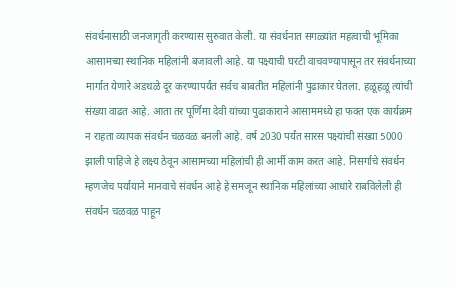संवर्धनासाठी जनजागृती करण्यास सुरुवात केली. या संवर्धनात सगळ्यांत महत्वाची भूमिका आसामच्या स्थानिक महिलांनी बजावली आहे. या पक्ष्याची घरटी वाचवण्यापासून तर संवर्धनाच्या मार्गात येणारे अडथळे दूर करण्यापर्यंत सर्वच बाबतीत महिलांनी पुढाकार घेतला. हळूहळू त्यांची संख्या वाढत आहे. आता तर पूर्णिमा देवी यांच्या पुढाकाराने आसाममध्ये हा फक्त एक कार्यक्रम न राहता व्यापक संवर्धन चळवळ बनली आहे. वर्ष 2030 पर्यंत सारस पक्ष्यांची संख्या 5000 झाली पाहिजे हे लक्ष्य ठेवून आसामच्या महिलांची ही आर्मी काम करत आहे. निसर्गाचे संवर्धन म्हणजेच पर्यायाने मानवाचे संवर्धन आहे हे समजून स्थानिक महिलांच्या आधारे राबविलेली ही संवर्धन चळवळ पाहून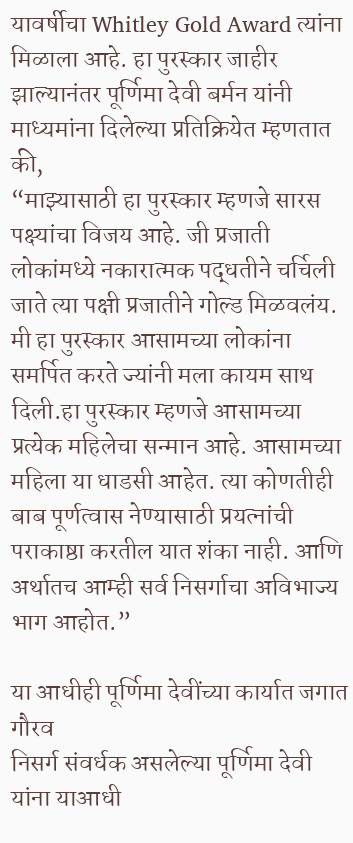यावर्षीचा Whitley Gold Award त्यांना मिळाला आहे. हा पुरस्कार जाहीर झाल्यानंतर पूर्णिमा देवी बर्मन यांनी माध्यमांना दिलेल्या प्रतिक्रियेत म्हणतात की,
“माझ्यासाठी हा पुरस्कार म्हणजे सारस पक्ष्यांचा विजय आहे. जी प्रजाती लोकांमध्ये नकारात्मक पद्धतीने चर्चिली जाते त्या पक्षी प्रजातीने गोल्ड मिळवलंय. मी हा पुरस्कार आसामच्या लोकांना समर्पित करते ज्यांनी मला कायम साथ दिली.हा पुरस्कार म्हणजे आसामच्या प्रत्येक महिलेचा सन्मान आहे. आसामच्या महिला या धाडसी आहेत. त्या कोणतीही बाब पूर्णत्वास नेण्यासाठी प्रयत्नांची पराकाष्ठा करतील यात शंका नाही. आणि अर्थातच आम्ही सर्व निसर्गाचा अविभाज्य भाग आहोत.”

या आधीही पूर्णिमा देवींच्या कार्यात जगात गौरव
निसर्ग संवर्धक असलेल्या पूर्णिमा देवी यांना याआधी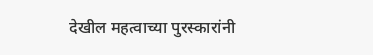देखील महत्वाच्या पुरस्कारांनी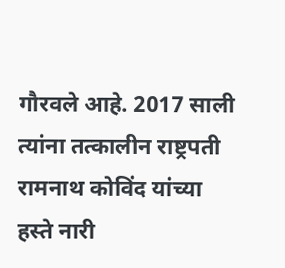गौरवले आहे. 2017 साली त्यांना तत्कालीन राष्ट्रपती रामनाथ कोविंद यांच्या हस्ते नारी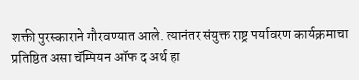शक्ती पुरस्काराने गौरवण्यात आले. त्यानंतर संयुक्त राष्ट्र पर्यावरण कार्यक्रमाचा प्रतिष्ठित असा चॅम्पियन ऑफ द अर्थ हा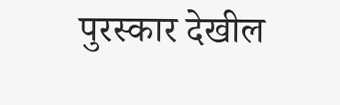पुरस्कार देखील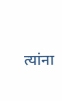त्यांना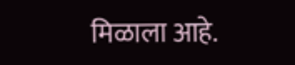मिळाला आहे.